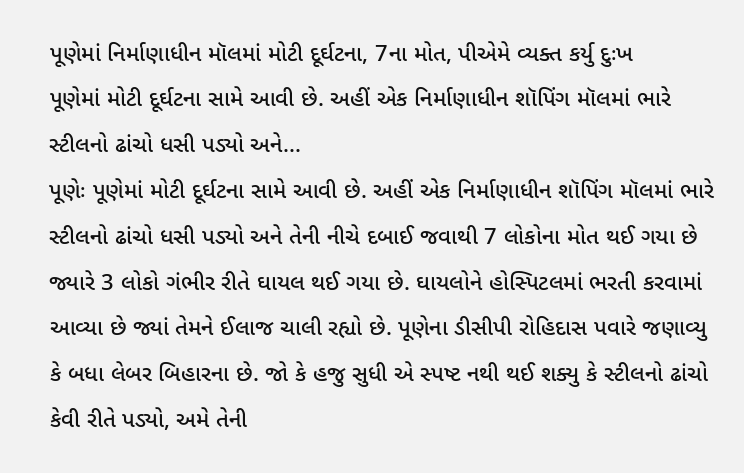પૂણેમાં નિર્માણાધીન મૉલમાં મોટી દૂર્ઘટના, 7ના મોત, પીએમે વ્યક્ત કર્યુ દુઃખ
પૂણેમાં મોટી દૂર્ઘટના સામે આવી છે. અહીં એક નિર્માણાધીન શૉપિંગ મૉલમાં ભારે સ્ટીલનો ઢાંચો ધસી પડ્યો અને...
પૂણેઃ પૂણેમાં મોટી દૂર્ઘટના સામે આવી છે. અહીં એક નિર્માણાધીન શૉપિંગ મૉલમાં ભારે સ્ટીલનો ઢાંચો ધસી પડ્યો અને તેની નીચે દબાઈ જવાથી 7 લોકોના મોત થઈ ગયા છે જ્યારે 3 લોકો ગંભીર રીતે ઘાયલ થઈ ગયા છે. ઘાયલોને હોસ્પિટલમાં ભરતી કરવામાં આવ્યા છે જ્યાં તેમને ઈલાજ ચાલી રહ્યો છે. પૂણેના ડીસીપી રોહિદાસ પવારે જણાવ્યુ કે બધા લેબર બિહારના છે. જો કે હજુ સુધી એ સ્પષ્ટ નથી થઈ શક્યુ કે સ્ટીલનો ઢાંચો કેવી રીતે પડ્યો, અમે તેની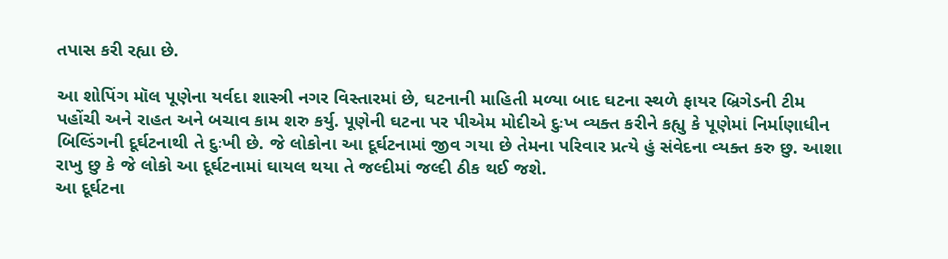તપાસ કરી રહ્યા છે.

આ શોપિંગ મૉલ પૂણેના યર્વદા શાસ્ત્રી નગર વિસ્તારમાં છે, ઘટનાની માહિતી મળ્યા બાદ ઘટના સ્થળે ફાયર બ્રિગેડની ટીમ પહોંચી અને રાહત અને બચાવ કામ શરુ કર્યુ. પૂણેની ઘટના પર પીએમ મોદીએ દુઃખ વ્યક્ત કરીને કહ્યુ કે પૂણેમાં નિર્માણાધીન બિલ્ડિંગની દૂર્ઘટનાથી તે દુઃખી છે. જે લોકોના આ દૂર્ઘટનામાં જીવ ગયા છે તેમના પરિવાર પ્રત્યે હું સંવેદના વ્યક્ત કરુ છુ. આશા રાખુ છુ કે જે લોકો આ દૂર્ઘટનામાં ઘાયલ થયા તે જલ્દીમાં જલ્દી ઠીક થઈ જશે.
આ દૂર્ઘટના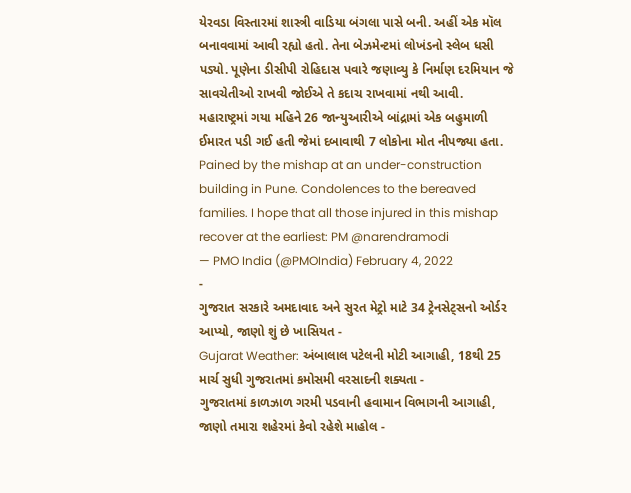યેરવડા વિસ્તારમાં શાસ્ત્રી વાડિયા બંગલા પાસે બની. અહીં એક મૉલ બનાવવામાં આવી રહ્યો હતો. તેના બેઝમેન્ટમાં લોખંડનો સ્લેબ ધસી પડ્યો. પૂણેના ડીસીપી રોહિદાસ પવારે જણાવ્યુ કે નિર્માણ દરમિયાન જે સાવચેતીઓ રાખવી જોઈએ તે કદાચ રાખવામાં નથી આવી. મહારાષ્ટ્રમાં ગયા મહિને 26 જાન્યુઆરીએ બાંદ્રામાં એક બહુમાળી ઈમારત પડી ગઈ હતી જેમાં દબાવાથી 7 લોકોના મોત નીપજ્યા હતા.
Pained by the mishap at an under-construction building in Pune. Condolences to the bereaved families. I hope that all those injured in this mishap recover at the earliest: PM @narendramodi
— PMO India (@PMOIndia) February 4, 2022
-
ગુજરાત સરકારે અમદાવાદ અને સુરત મેટ્રો માટે 34 ટ્રેનસેટ્સનો ઓર્ડર આપ્યો, જાણો શું છે ખાસિયત -
Gujarat Weather: અંબાલાલ પટેલની મોટી આગાહી, 18થી 25 માર્ચ સુધી ગુજરાતમાં કમોસમી વરસાદની શક્યતા -
ગુજરાતમાં કાળઝાળ ગરમી પડવાની હવામાન વિભાગની આગાહી, જાણો તમારા શહેરમાં કેવો રહેશે માહોલ -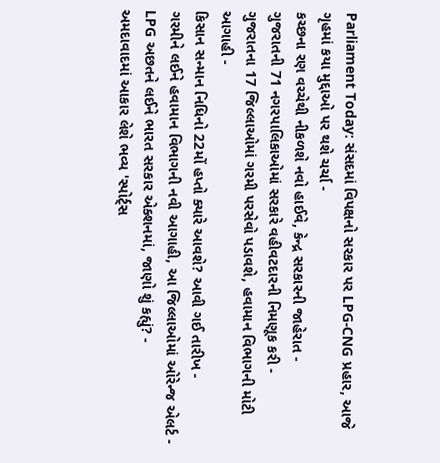Parliament Today: સંસદમાં વિપક્ષનો સરકાર પર LPG-CNG પ્રહાર, આજે ગૃહમાં કયા મુદ્દાઓ પર થશે ચર્ચા -
કચ્છના રણ વચ્ચેથી નીકળશે નવો હાઈવે, કેન્દ્ર સરકારની જાહેરાત -
ગુજરાતની 71 નગરપાલિકાઓમાં સરકારે વહીવટદારની નિમણૂક કરી -
ગુજરાતના 17 જિલ્લાઓમાં ગરમી પરસેવો પડાવશે, હવામાન વિભાગની મોટી આગાહી -
કિસાન સન્માન નિધિનો 22મોં હપ્તો ક્યારે આવશે? આવી ગઈ તારીખ -
ગરમીને લઈને હવામાન વિભાગની નવી આગાહી, આ જિલ્લાઓમાં ઓરેન્જ એલર્ટ -
LPG અછતને લઈને ભારત સરકાર એક્શનમાં, જાણો શું કહ્યું? -
અમદાવાદમાં આકાર લેશે ભવ્ય 'સ્પોર્ટ્સ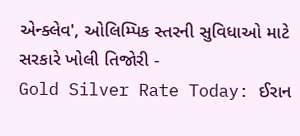એન્ક્લેવ', ઓલિમ્પિક સ્તરની સુવિધાઓ માટે સરકારે ખોલી તિજોરી -
Gold Silver Rate Today: ઈરાન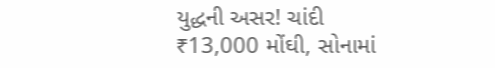યુદ્ધની અસર! ચાંદી ₹13,000 મોંઘી, સોનામાં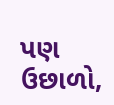પણ ઉછાળો,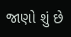જાણો શું છે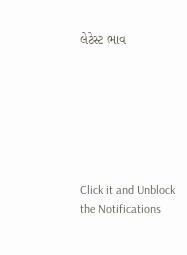લેટેસ્ટ ભાવ







Click it and Unblock the Notifications